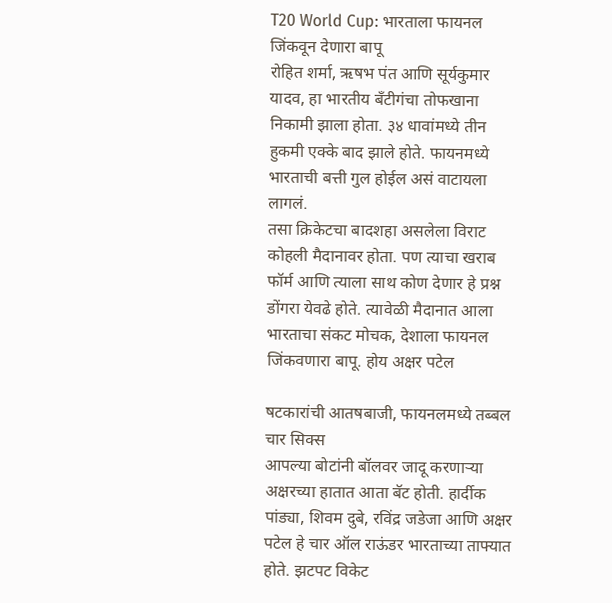T20 World Cup: भारताला फायनल जिंकवून देणारा बापू
रोहित शर्मा, ऋषभ पंत आणि सूर्यकुमार यादव, हा भारतीय बँटीगंचा तोफखाना निकामी झाला होता. ३४ धावांमध्ये तीन हुकमी एक्के बाद झाले होते. फायनमध्ये भारताची बत्ती गुल होईल असं वाटायला लागलं.
तसा क्रिकेटचा बादशहा असलेला विराट कोहली मैदानावर होता. पण त्याचा खराब फॉर्म आणि त्याला साथ कोण देणार हे प्रश्न डोंगरा येवढे होते. त्यावेळी मैदानात आला भारताचा संकट मोचक, देशाला फायनल जिंकवणारा बापू. होय अक्षर पटेल

षटकारांची आतषबाजी, फायनलमध्ये तब्बल चार सिक्स
आपल्या बोटांनी बॉलवर जादू करणाऱ्या अक्षरच्या हातात आता बॅट होती. हार्दीक पांड्या, शिवम दुबे, रविंद्र जडेजा आणि अक्षर पटेल हे चार ऑल राऊंडर भारताच्या ताफ्यात होते. झटपट विकेट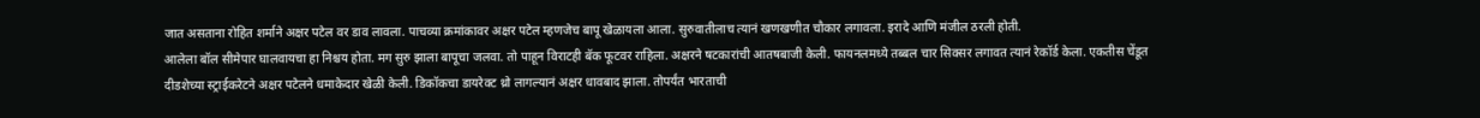जात असताना रोहित शर्माने अक्षर पटेल वर डाव लावला. पाचव्या क्रमांकावर अक्षर पटेल म्हणजेच बापू खेळायला आला. सुरुवातीलाच त्यानं खणखणीत चौकार लगावला. इरादे आणि मंजील ठरली होती.
आलेला बॉल सीमेपार घालवायचा हा निश्चय होता. मग सुरु झाला बापूचा जलवा. तो पाहून विराटही बॅक फूटवर राहिला. अक्षरने षटकारांची आतषबाजी केली. फायनलमध्ये तब्बल चार सिक्सर लगावत त्यानं रेकॉर्ड केला. एकतीस चेंडूत दीडशेच्या स्ट्राईकरेटने अक्षर पटेलने धमाकेदार खेळी केली. डिकॉकचा डायरेक्ट थ्रो लागल्यानं अक्षर धावबाद झाला. तोपर्यंत भारताची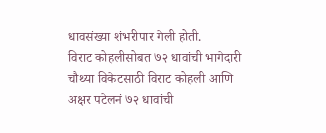धावसंख्या शंभरीपार गेली होती.
विराट कोहलीसोबत ७२ धावांची भागेदारी
चौथ्या विकेटसाठी विराट कोहली आणि अक्षर पटेलनं ७२ धावांची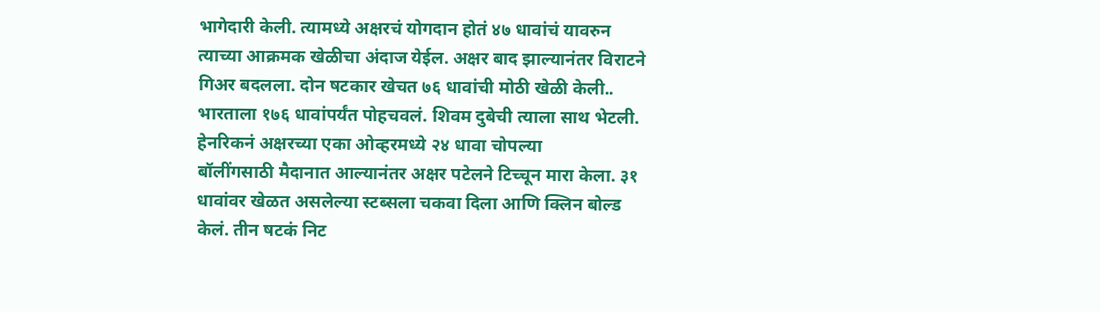भागेदारी केली. त्यामध्ये अक्षरचं योगदान होतं ४७ धावांचं यावरुन त्याच्या आक्रमक खेळीचा अंदाज येईल. अक्षर बाद झाल्यानंतर विराटने गिअर बदलला. दोन षटकार खेचत ७६ धावांची मोठी खेळी केली.. भारताला १७६ धावांपर्यंत पोहचवलं. शिवम दुबेची त्याला साथ भेटली.
हेनरिकनं अक्षरच्या एका ओव्हरमध्ये २४ धावा चोपल्या
बॉलींगसाठी मैदानात आल्यानंतर अक्षर पटेलने टिच्चून मारा केला. ३१ धावांवर खेळत असलेल्या स्टब्सला चकवा दिला आणि क्लिन बोल्ड केलं. तीन षटकं निट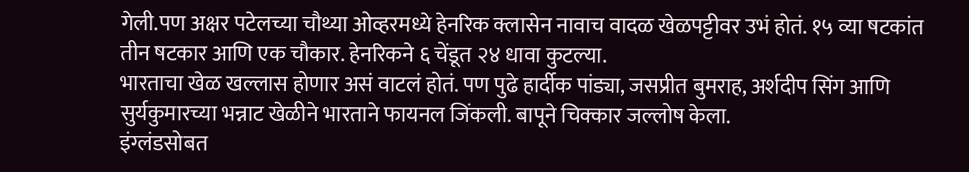गेली.पण अक्षर पटेलच्या चौथ्या ओव्हरमध्ये हेनरिक क्लासेन नावाच वादळ खेळपट्टीवर उभं होतं. १५ व्या षटकांत तीन षटकार आणि एक चौकार. हेनरिकने ६ चेंडूत २४ धावा कुटल्या.
भारताचा खेळ खल्लास होणार असं वाटलं होतं. पण पुढे हार्दीक पांड्या, जसप्रीत बुमराह, अर्शदीप सिंग आणि सुर्यकुमारच्या भन्नाट खेळीने भारताने फायनल जिंकली. बापूने चिक्कार जल्लोष केला.
इंग्लंडसोबत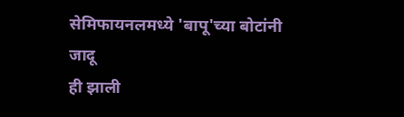सेमिफायनलमध्ये 'बापू'च्या बोटांनी जादू
ही झाली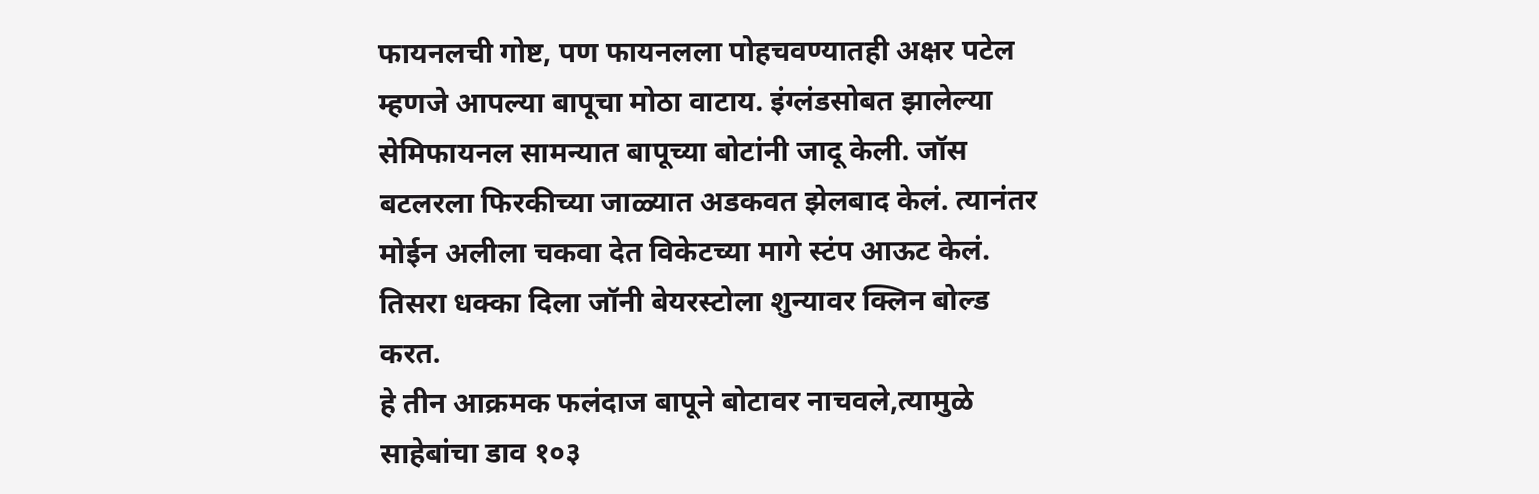फायनलची गोष्ट, पण फायनलला पोहचवण्यातही अक्षर पटेल म्हणजे आपल्या बापूचा मोठा वाटाय. इंग्लंडसोबत झालेल्या सेमिफायनल सामन्यात बापूच्या बोटांनी जादू केली. जॉस बटलरला फिरकीच्या जाळ्यात अडकवत झेलबाद केलं. त्यानंतर मोईन अलीला चकवा देत विकेटच्या मागे स्टंप आऊट केलं. तिसरा धक्का दिला जॉनी बेयरस्टोला शुन्यावर क्लिन बोल्ड करत.
हे तीन आक्रमक फलंदाज बापूने बोटावर नाचवले,त्यामुळे साहेबांचा डाव १०३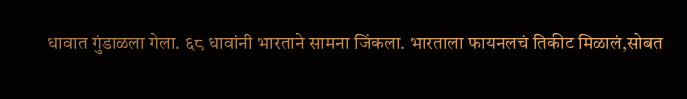धावात गुंडाळला गेला. ६८ धावांनी भारताने सामना जिंकला. भारताला फायनलचं तिकीट मिळालं,सोबत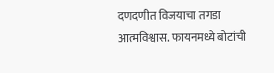दणदणीत विजयाचा तगडा आत्मविश्वास. फायनमध्ये बोटांची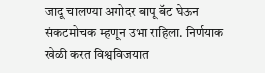जादू चालण्या अगोदर बापू बॅट घेऊन संकटमोचक म्हणून उभा राहिला. निर्णयाक खेळी करत विश्वविजयात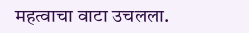महत्वाचा वाटा उचलला.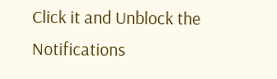Click it and Unblock the Notifications